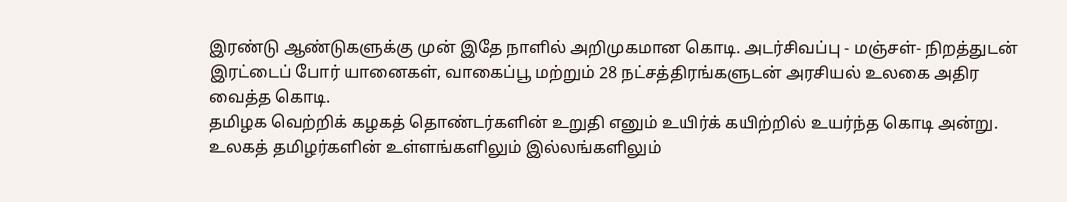இரண்டு ஆண்டுகளுக்கு முன் இதே நாளில் அறிமுகமான கொடி. அடர்சிவப்பு - மஞ்சள்- நிறத்துடன் இரட்டைப் போர் யானைகள், வாகைப்பூ மற்றும் 28 நட்சத்திரங்களுடன் அரசியல் உலகை அதிர வைத்த கொடி.
தமிழக வெற்றிக் கழகத் தொண்டர்களின் உறுதி எனும் உயிர்க் கயிற்றில் உயர்ந்த கொடி அன்று. உலகத் தமிழர்களின் உள்ளங்களிலும் இல்லங்களிலும்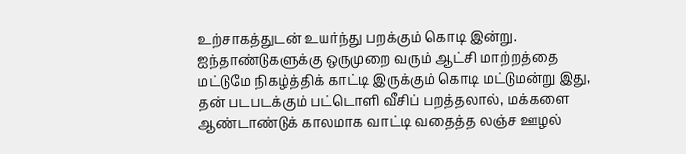உற்சாகத்துடன் உயர்ந்து பறக்கும் கொடி இன்று.
ஐந்தாண்டுகளுக்கு ஒருமுறை வரும் ஆட்சி மாற்றத்தை மட்டுமே நிகழ்த்திக் காட்டி இருக்கும் கொடி மட்டுமன்று இது, தன் படபடக்கும் பட்டொளி வீசிப் பறத்தலால், மக்களை ஆண்டாண்டுக் காலமாக வாட்டி வதைத்த லஞ்ச ஊழல்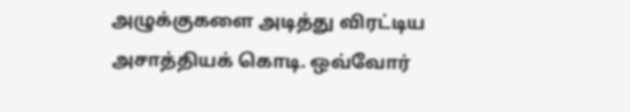அழுக்குகளை அடித்து விரட்டிய அசாத்தியக் கொடி. ஒவ்வோர்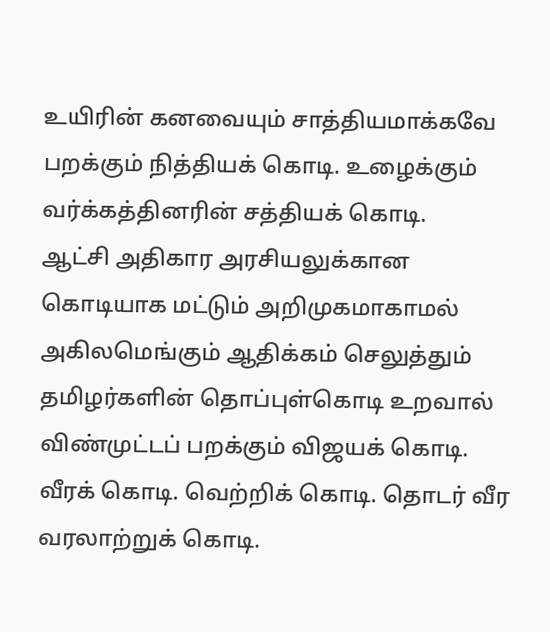உயிரின் கனவையும் சாத்தியமாக்கவே பறக்கும் நித்தியக் கொடி. உழைக்கும் வர்க்கத்தினரின் சத்தியக் கொடி.
ஆட்சி அதிகார அரசியலுக்கான கொடியாக மட்டும் அறிமுகமாகாமல் அகிலமெங்கும் ஆதிக்கம் செலுத்தும் தமிழர்களின் தொப்புள்கொடி உறவால் விண்முட்டப் பறக்கும் விஜயக் கொடி. வீரக் கொடி. வெற்றிக் கொடி. தொடர் வீர வரலாற்றுக் கொடி.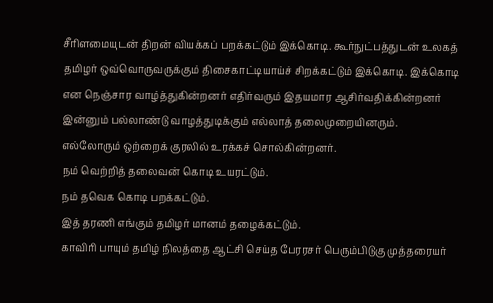சீரிளமையுடன் திறன் வியக்கப் பறக்கட்டும் இக்கொடி. கூர்நுட்பத்துடன் உலகத் தமிழர் ஒவ்வொருவருக்கும் திசைகாட்டியாய்ச் சிறக்கட்டும் இக்கொடி. இக்கொடி என நெஞ்சார வாழ்த்துகின்றனர் எதிர்வரும் இதயமார ஆசிர்வதிக்கின்றனர் இன்னும் பல்லாண்டு வாழத்துடிக்கும் எல்லாத் தலைமுறையினரும்.
எல்லோரும் ஒற்றைக் குரலில் உரக்கச் சொல்கின்றனர்.
நம் வெற்றித் தலைவன் கொடி உயரட்டும்.
நம் தவெக கொடி பறக்கட்டும்.
இத் தரணி எங்கும் தமிழர் மானம் தழைக்கட்டும்.
காவிரி பாயும் தமிழ் நிலத்தை ஆட்சி செய்த பேரரசர் பெரும்பிடுகு முத்தரையர்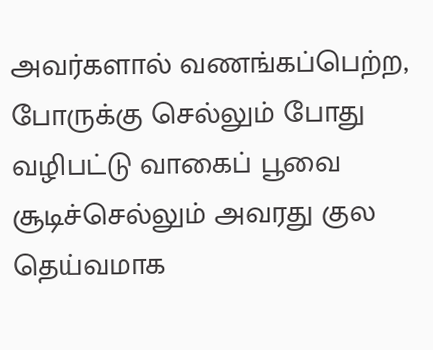அவர்களால் வணங்கப்பெற்ற, போருக்கு செல்லும் போது வழிபட்டு வாகைப் பூவை சூடிச்செல்லும் அவரது குல தெய்வமாக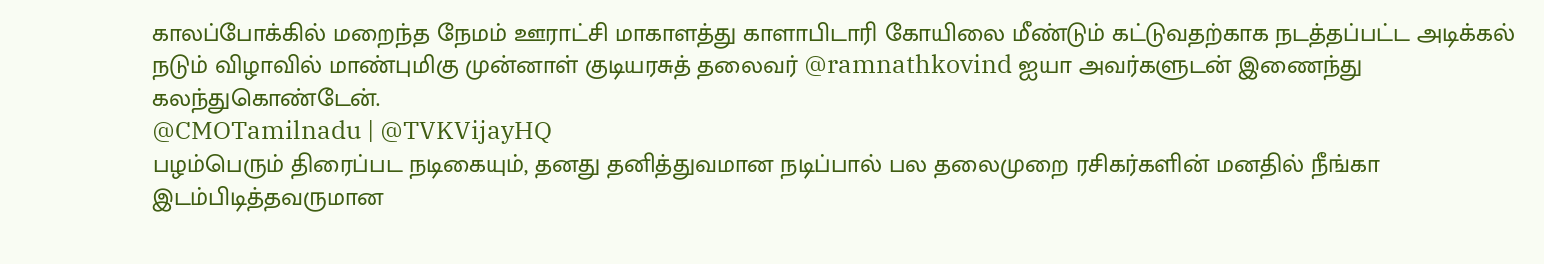காலப்போக்கில் மறைந்த நேமம் ஊராட்சி மாகாளத்து காளாபிடாரி கோயிலை மீண்டும் கட்டுவதற்காக நடத்தப்பட்ட அடிக்கல் நடும் விழாவில் மாண்புமிகு முன்னாள் குடியரசுத் தலைவர் @ramnathkovind ஐயா அவர்களுடன் இணைந்து கலந்துகொண்டேன்.
@CMOTamilnadu | @TVKVijayHQ
பழம்பெரும் திரைப்பட நடிகையும், தனது தனித்துவமான நடிப்பால் பல தலைமுறை ரசிகர்களின் மனதில் நீங்கா இடம்பிடித்தவருமான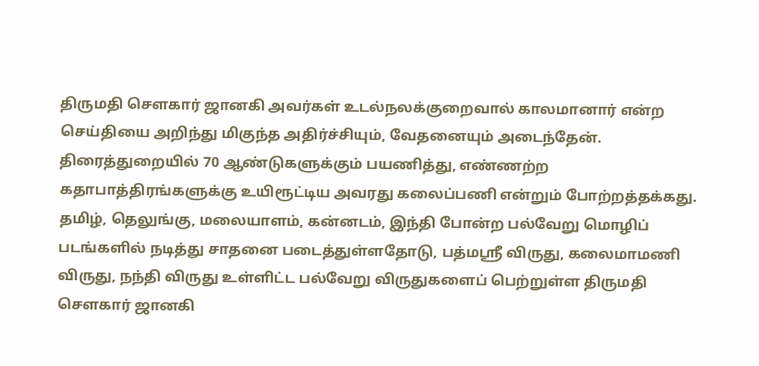திருமதி சௌகார் ஜானகி அவர்கள் உடல்நலக்குறைவால் காலமானார் என்ற செய்தியை அறிந்து மிகுந்த அதிர்ச்சியும், வேதனையும் அடைந்தேன்.
திரைத்துறையில் 70 ஆண்டுகளுக்கும் பயணித்து, எண்ணற்ற கதாபாத்திரங்களுக்கு உயிரூட்டிய அவரது கலைப்பணி என்றும் போற்றத்தக்கது. தமிழ், தெலுங்கு, மலையாளம், கன்னடம், இந்தி போன்ற பல்வேறு மொழிப் படங்களில் நடித்து சாதனை படைத்துள்ளதோடு, பத்மஸ்ரீ விருது, கலைமாமணி விருது, நந்தி விருது உள்ளிட்ட பல்வேறு விருதுகளைப் பெற்றுள்ள திருமதி சௌகார் ஜானகி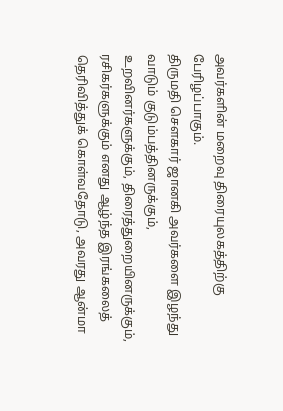அவர்களின் மறைவு திரையுலகத்திற்கு பேரிழப்பாகும்.
திருமதி சௌகார் ஜானகி அவர்களை இழந்து வாடும் குடும்பத்தினருக்கும், உறவினர்களுக்கும், திரைத்துறையினருக்கும், ரசிகர்களுக்கும் எனது ஆழ்ந்த இரங்கலைத் தெரிவித்துக் கொள்வதோடு, அவரது ஆன்மா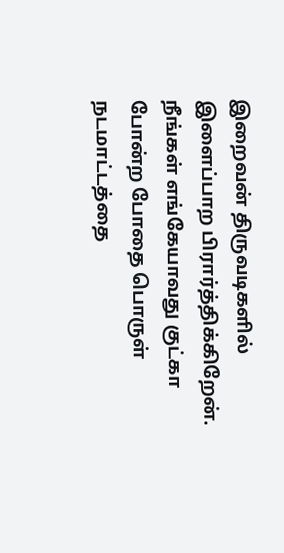இறைவன் திருவடிகளில் இளைப்பாற பிரார்த்திக்கிறேன்.
நீங்கள் எங்கேயாவது குட்கா போன்ற போதை பொருள் நடமாட்டத்தை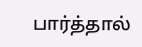பார்த்தால்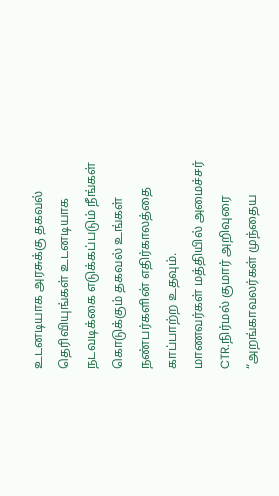உடனடியாக அரசுக்கு தகவல் தெரிவியுங்கள் உடனடியாக நடவடிக்கை எடுக்கப்படும் நீங்கள் கொடுக்கும் தகவல் உங்கள் நண்பர்களின் எதிர்காலத்தை காப்பாற்ற உதவும்.
மாணவர்கள் மத்தியில் அமைச்சர் CTR.நிர்மல் குமார் அறிவுரை
“அறங்காவலர்கள் முந்தைய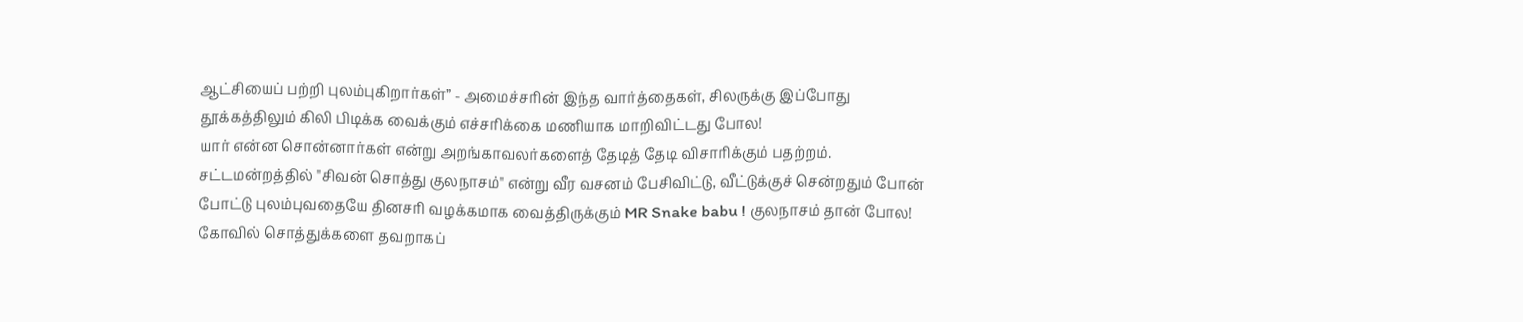ஆட்சியைப் பற்றி புலம்புகிறார்கள்” - அமைச்சரின் இந்த வார்த்தைகள், சிலருக்கு இப்போது தூக்கத்திலும் கிலி பிடிக்க வைக்கும் எச்சரிக்கை மணியாக மாறிவிட்டது போல!
யார் என்ன சொன்னார்கள் என்று அறங்காவலர்களைத் தேடித் தேடி விசாரிக்கும் பதற்றம்.
சட்டமன்றத்தில் "சிவன் சொத்து குலநாசம்" என்று வீர வசனம் பேசிவிட்டு, வீட்டுக்குச் சென்றதும் போன் போட்டு புலம்புவதையே தினசரி வழக்கமாக வைத்திருக்கும் MR Snake babu ! குலநாசம் தான் போல!
கோவில் சொத்துக்களை தவறாகப்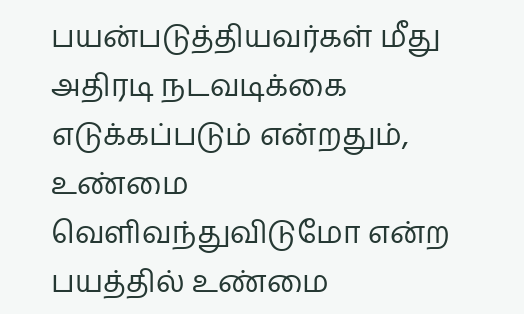பயன்படுத்தியவர்கள் மீது அதிரடி நடவடிக்கை எடுக்கப்படும் என்றதும், உண்மை வெளிவந்துவிடுமோ என்ற பயத்தில் உண்மை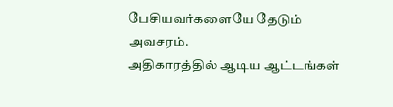பேசியவர்களையே தேடும் அவசரம்.
அதிகாரத்தில் ஆடிய ஆட்டங்கள்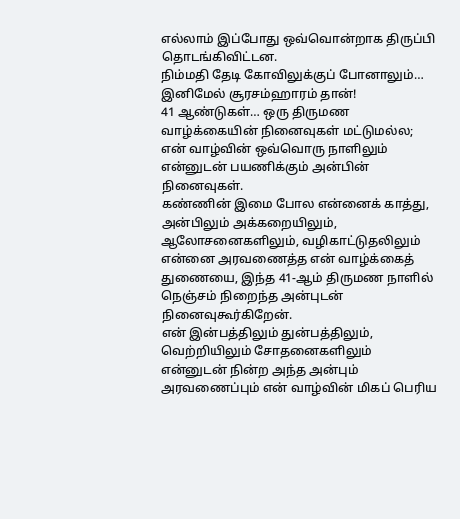எல்லாம் இப்போது ஒவ்வொன்றாக திருப்பி தொடங்கிவிட்டன.
நிம்மதி தேடி கோவிலுக்குப் போனாலும்… இனிமேல் சூரசம்ஹாரம் தான்!
41 ஆண்டுகள்… ஒரு திருமண வாழ்க்கையின் நினைவுகள் மட்டுமல்ல; என் வாழ்வின் ஒவ்வொரு நாளிலும் என்னுடன் பயணிக்கும் அன்பின் நினைவுகள்.
கண்ணின் இமை போல என்னைக் காத்து, அன்பிலும் அக்கறையிலும், ஆலோசனைகளிலும், வழிகாட்டுதலிலும் என்னை அரவணைத்த என் வாழ்க்கைத் துணையை, இந்த 41-ஆம் திருமண நாளில் நெஞ்சம் நிறைந்த அன்புடன் நினைவுகூர்கிறேன்.
என் இன்பத்திலும் துன்பத்திலும், வெற்றியிலும் சோதனைகளிலும் என்னுடன் நின்ற அந்த அன்பும் அரவணைப்பும் என் வாழ்வின் மிகப் பெரிய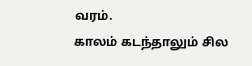வரம்.
காலம் கடந்தாலும் சில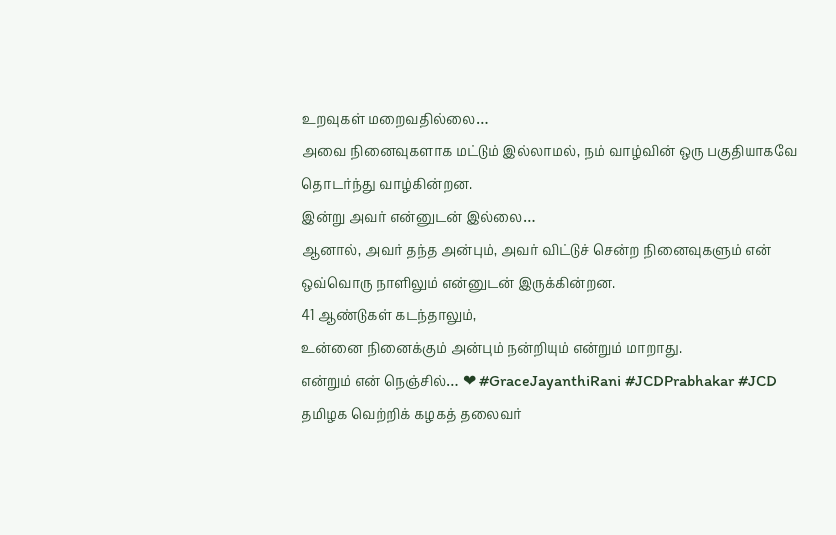உறவுகள் மறைவதில்லை…
அவை நினைவுகளாக மட்டும் இல்லாமல், நம் வாழ்வின் ஒரு பகுதியாகவே தொடர்ந்து வாழ்கின்றன.
இன்று அவர் என்னுடன் இல்லை…
ஆனால், அவர் தந்த அன்பும், அவர் விட்டுச் சென்ற நினைவுகளும் என் ஒவ்வொரு நாளிலும் என்னுடன் இருக்கின்றன.
41 ஆண்டுகள் கடந்தாலும்,
உன்னை நினைக்கும் அன்பும் நன்றியும் என்றும் மாறாது.
என்றும் என் நெஞ்சில்… ❤ #GraceJayanthiRani #JCDPrabhakar #JCD
தமிழக வெற்றிக் கழகத் தலைவர்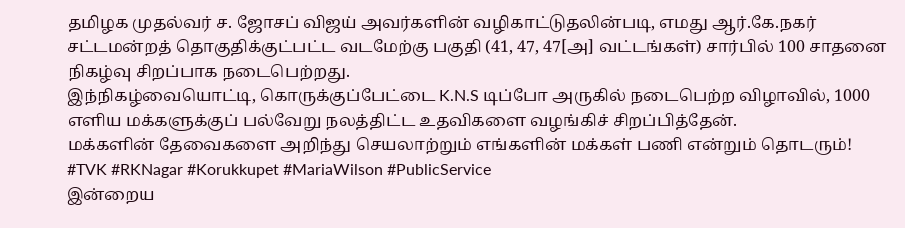தமிழக முதல்வர் ச. ஜோசப் விஜய் அவர்களின் வழிகாட்டுதலின்படி, எமது ஆர்.கே.நகர் சட்டமன்றத் தொகுதிக்குட்பட்ட வடமேற்கு பகுதி (41, 47, 47[அ] வட்டங்கள்) சார்பில் 100 சாதனை நிகழ்வு சிறப்பாக நடைபெற்றது.
இந்நிகழ்வையொட்டி, கொருக்குப்பேட்டை K.N.S டிப்போ அருகில் நடைபெற்ற விழாவில், 1000 எளிய மக்களுக்குப் பல்வேறு நலத்திட்ட உதவிகளை வழங்கிச் சிறப்பித்தேன்.
மக்களின் தேவைகளை அறிந்து செயலாற்றும் எங்களின் மக்கள் பணி என்றும் தொடரும்!
#TVK #RKNagar #Korukkupet #MariaWilson #PublicService
இன்றைய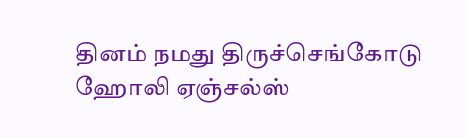தினம் நமது திருச்செங்கோடு ஹோலி ஏஞ்சல்ஸ்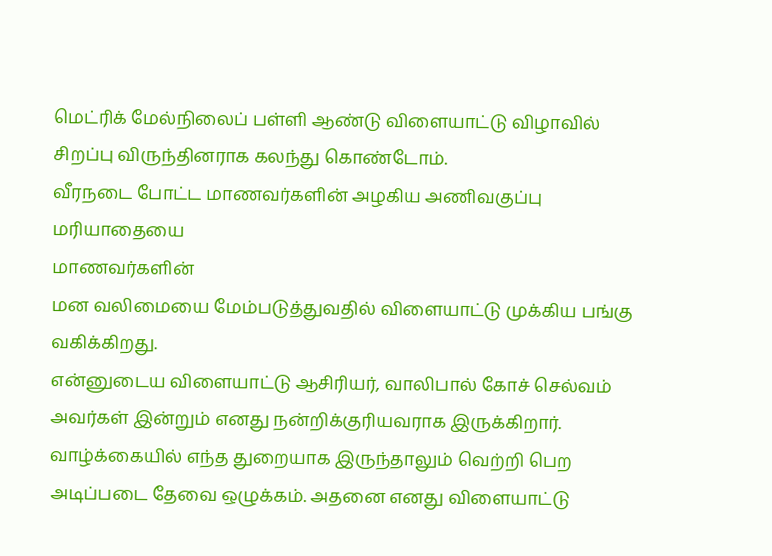மெட்ரிக் மேல்நிலைப் பள்ளி ஆண்டு விளையாட்டு விழாவில் சிறப்பு விருந்தினராக கலந்து கொண்டோம்.
வீரநடை போட்ட மாணவர்களின் அழகிய அணிவகுப்பு மரியாதையை
மாணவர்களின்
மன வலிமையை மேம்படுத்துவதில் விளையாட்டு முக்கிய பங்கு வகிக்கிறது.
என்னுடைய விளையாட்டு ஆசிரியர், வாலிபால் கோச் செல்வம் அவர்கள் இன்றும் எனது நன்றிக்குரியவராக இருக்கிறார். வாழ்க்கையில் எந்த துறையாக இருந்தாலும் வெற்றி பெற அடிப்படை தேவை ஒழுக்கம். அதனை எனது விளையாட்டு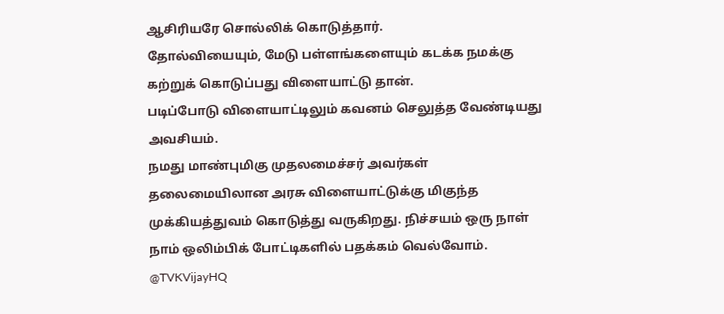ஆசிரியரே சொல்லிக் கொடுத்தார்.
தோல்வியையும், மேடு பள்ளங்களையும் கடக்க நமக்கு கற்றுக் கொடுப்பது விளையாட்டு தான்.
படிப்போடு விளையாட்டிலும் கவனம் செலுத்த வேண்டியது அவசியம்.
நமது மாண்புமிகு முதலமைச்சர் அவர்கள் தலைமையிலான அரசு விளையாட்டுக்கு மிகுந்த முக்கியத்துவம் கொடுத்து வருகிறது. நிச்சயம் ஒரு நாள் நாம் ஒலிம்பிக் போட்டிகளில் பதக்கம் வெல்வோம்.
@TVKVijayHQ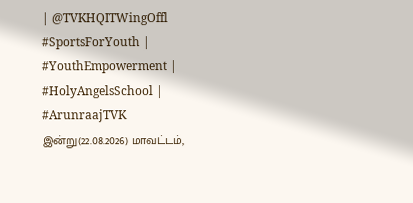| @TVKHQITWingOffl
#SportsForYouth | #YouthEmpowerment | #HolyAngelsSchool | #ArunraajTVK
இன்று(22.08.2026) மாவட்டம்,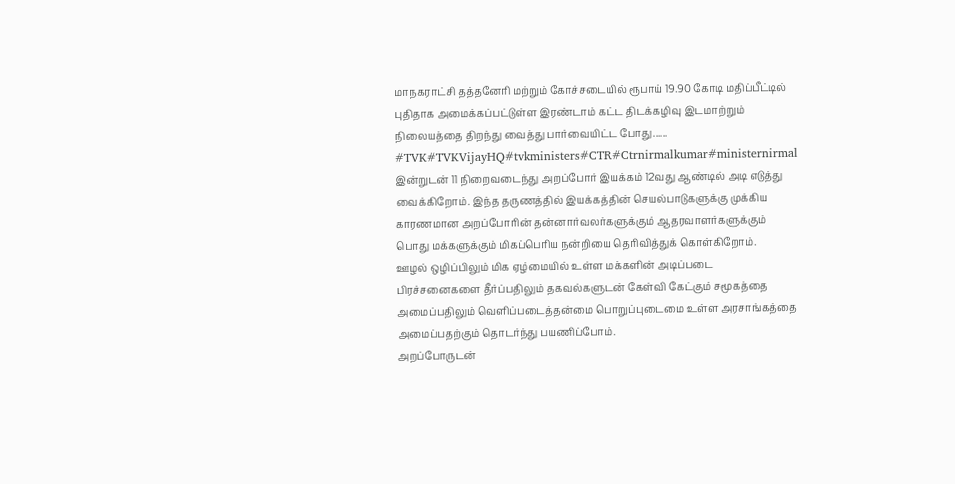மாநகராட்சி தத்தனேரி மற்றும் கோச்சடையில் ரூபாய் 19.90 கோடி மதிப்பீட்டில் புதிதாக அமைக்கப்பட்டுள்ள இரண்டாம் கட்ட திடக்கழிவு இடமாற்றும் நிலையத்தை திறந்து வைத்து பார்வையிட்ட போது......
#TVK#TVKVijayHQ#tvkministers#CTR#Ctrnirmalkumar#ministernirmal
இன்றுடன் 11 நிறைவடைந்து அறப்போர் இயக்கம் 12வது ஆண்டில் அடி எடுத்து வைக்கிறோம். இந்த தருணத்தில் இயக்கத்தின் செயல்பாடுகளுக்கு முக்கிய காரணமான அறப்போரின் தன்னார்வலர்களுக்கும் ஆதரவாளர்களுக்கும் பொது மக்களுக்கும் மிகப்பெரிய நன்றியை தெரிவித்துக் கொள்கிறோம்.
ஊழல் ஒழிப்பிலும் மிக ஏழ்மையில் உள்ள மக்களின் அடிப்படை பிரச்சனைகளை தீர்ப்பதிலும் தகவல்களுடன் கேள்வி கேட்கும் சமூகத்தை அமைப்பதிலும் வெளிப்படைத்தன்மை பொறுப்புடைமை உள்ள அரசாங்கத்தை அமைப்பதற்கும் தொடர்ந்து பயணிப்போம்.
அறப்போருடன்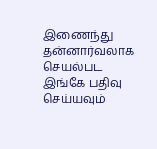இணைந்து தன்னார்வலாக செயல்பட இங்கே பதிவு செய்யவும்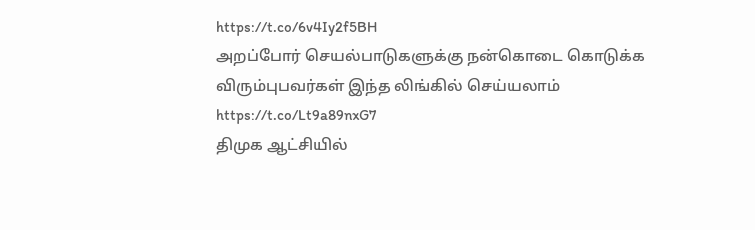https://t.co/6v4Iy2f5BH
அறப்போர் செயல்பாடுகளுக்கு நன்கொடை கொடுக்க விரும்புபவர்கள் இந்த லிங்கில் செய்யலாம்
https://t.co/Lt9a89nxG7
திமுக ஆட்சியில்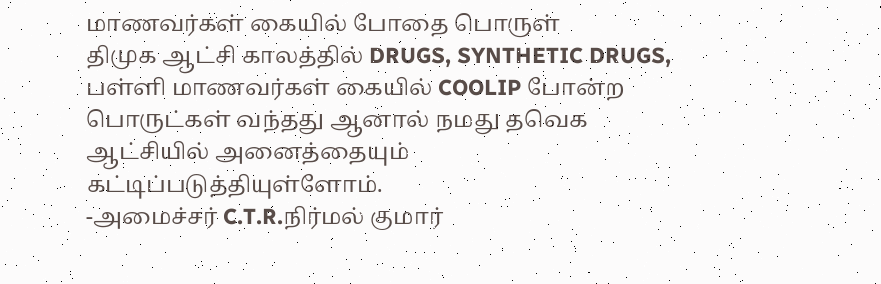மாணவர்கள் கையில் போதை பொருள்
திமுக ஆட்சி காலத்தில் DRUGS, SYNTHETIC DRUGS, பள்ளி மாணவர்கள் கையில் COOLIP போன்ற பொருட்கள் வந்தது ஆனால் நமது தவெக ஆட்சியில் அனைத்தையும் கட்டிப்படுத்தியுள்ளோம்.
-அமைச்சர் C.T.R.நிர்மல் குமார்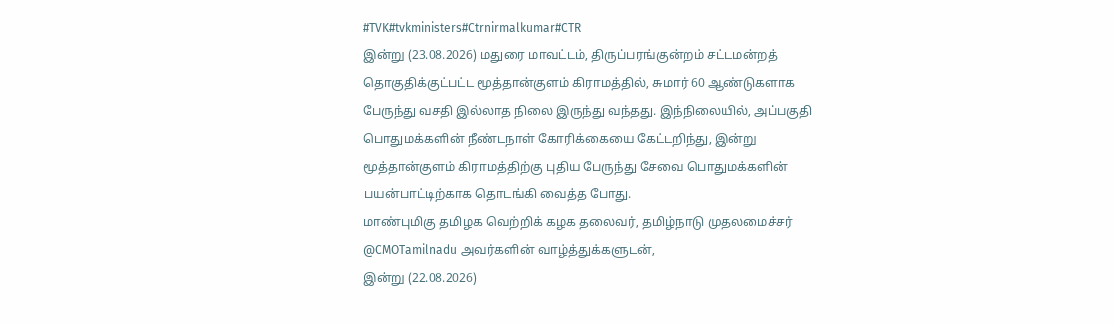#TVK#tvkministers#Ctrnirmalkumar#CTR
இன்று (23.08.2026) மதுரை மாவட்டம், திருப்பரங்குன்றம் சட்டமன்றத் தொகுதிக்குட்பட்ட மூத்தான்குளம் கிராமத்தில், சுமார் 60 ஆண்டுகளாக பேருந்து வசதி இல்லாத நிலை இருந்து வந்தது. இந்நிலையில், அப்பகுதி பொதுமக்களின் நீண்டநாள் கோரிக்கையை கேட்டறிந்து, இன்று மூத்தான்குளம் கிராமத்திற்கு புதிய பேருந்து சேவை பொதுமக்களின் பயன்பாட்டிற்காக தொடங்கி வைத்த போது.
மாண்புமிகு தமிழக வெற்றிக் கழக தலைவர், தமிழ்நாடு முதலமைச்சர் @CMOTamilnadu அவர்களின் வாழ்த்துக்களுடன்,
இன்று (22.08.2026)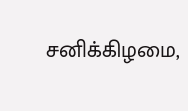சனிக்கிழமை,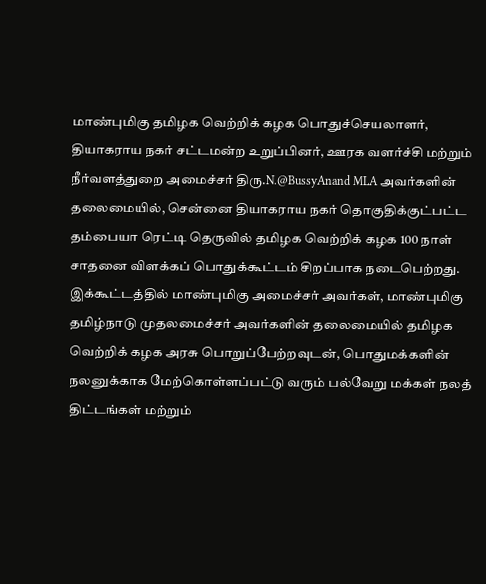மாண்புமிகு தமிழக வெற்றிக் கழக பொதுச்செயலாளர், தியாகராய நகர் சட்டமன்ற உறுப்பினர், ஊரக வளர்ச்சி மற்றும் நீர்வளத்துறை அமைச்சர் திரு.N.@BussyAnand MLA அவர்களின் தலைமையில், சென்னை தியாகராய நகர் தொகுதிக்குட்பட்ட தம்பையா ரெட்டி தெருவில் தமிழக வெற்றிக் கழக 100 நாள் சாதனை விளக்கப் பொதுக்கூட்டம் சிறப்பாக நடைபெற்றது.
இக்கூட்டத்தில் மாண்புமிகு அமைச்சர் அவர்கள், மாண்புமிகு தமிழ்நாடு முதலமைச்சர் அவர்களின் தலைமையில் தமிழக வெற்றிக் கழக அரசு பொறுப்பேற்றவுடன், பொதுமக்களின் நலனுக்காக மேற்கொள்ளப்பட்டு வரும் பல்வேறு மக்கள் நலத் திட்டங்கள் மற்றும்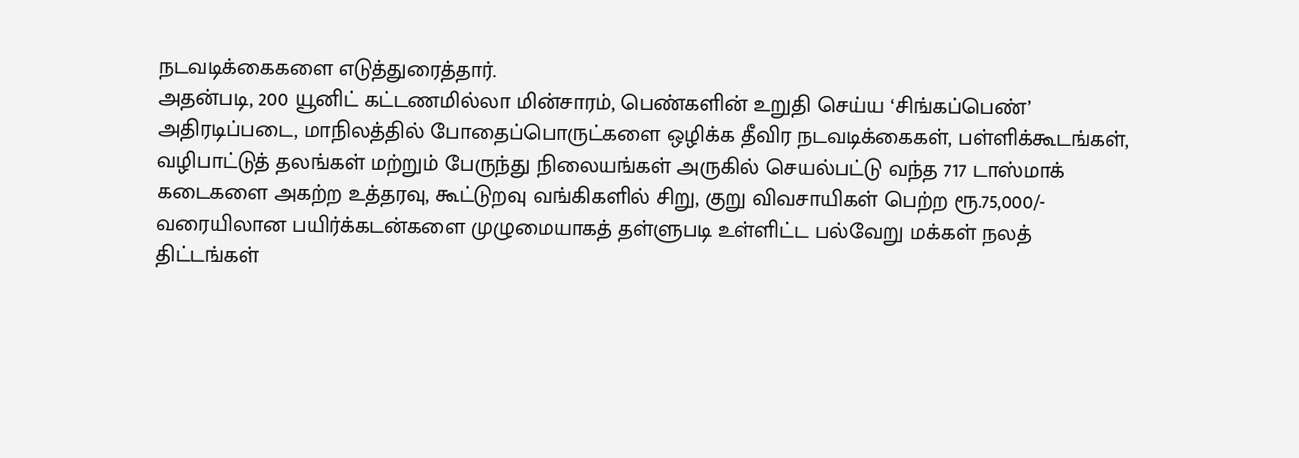நடவடிக்கைகளை எடுத்துரைத்தார்.
அதன்படி, 200 யூனிட் கட்டணமில்லா மின்சாரம், பெண்களின் உறுதி செய்ய ‘சிங்கப்பெண்’ அதிரடிப்படை, மாநிலத்தில் போதைப்பொருட்களை ஒழிக்க தீவிர நடவடிக்கைகள், பள்ளிக்கூடங்கள், வழிபாட்டுத் தலங்கள் மற்றும் பேருந்து நிலையங்கள் அருகில் செயல்பட்டு வந்த 717 டாஸ்மாக் கடைகளை அகற்ற உத்தரவு, கூட்டுறவு வங்கிகளில் சிறு, குறு விவசாயிகள் பெற்ற ரூ.75,000/- வரையிலான பயிர்க்கடன்களை முழுமையாகத் தள்ளுபடி உள்ளிட்ட பல்வேறு மக்கள் நலத் திட்டங்கள்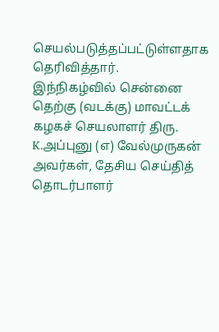செயல்படுத்தப்பட்டுள்ளதாக தெரிவித்தார்.
இந்நிகழ்வில் சென்னை தெற்கு (வடக்கு) மாவட்டக் கழகச் செயலாளர் திரு. K.அப்புனு (எ) வேல்முருகன் அவர்கள், தேசிய செய்தித் தொடர்பாளர்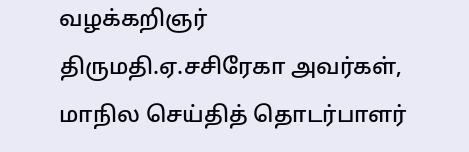வழக்கறிஞர் திருமதி.ஏ.சசிரேகா அவர்கள், மாநில செய்தித் தொடர்பாளர்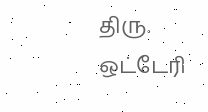திரு. ஒட்டேரி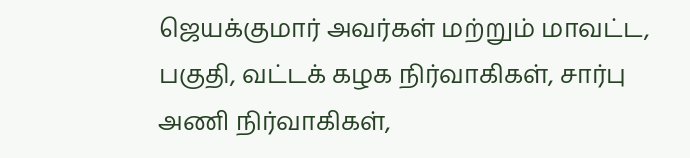ஜெயக்குமார் அவர்கள் மற்றும் மாவட்ட, பகுதி, வட்டக் கழக நிர்வாகிகள், சார்பு அணி நிர்வாகிகள்,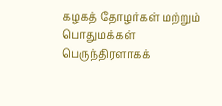கழகத் தோழர்கள் மற்றும் பொதுமக்கள் பெருந்திரளாகக்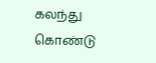கலந்து கொண்டு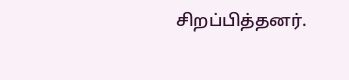சிறப்பித்தனர்.